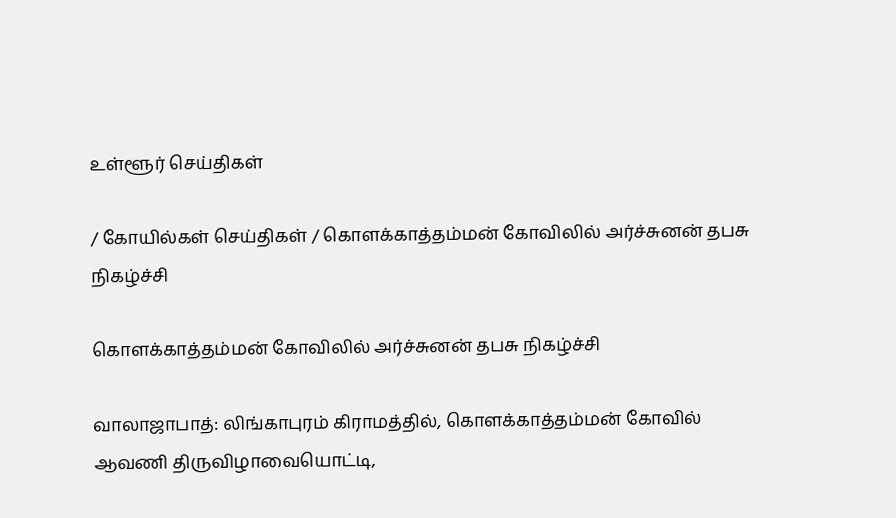உள்ளூர் செய்திகள்

/ கோயில்கள் செய்திகள் / கொளக்காத்தம்மன் கோவிலில் அர்ச்சுனன் தபசு நிகழ்ச்சி

கொளக்காத்தம்மன் கோவிலில் அர்ச்சுனன் தபசு நிகழ்ச்சி

வாலாஜாபாத்: லிங்காபுரம் கிராமத்தில், கொளக்காத்தம்மன் கோவில் ஆவணி திருவிழாவையொட்டி,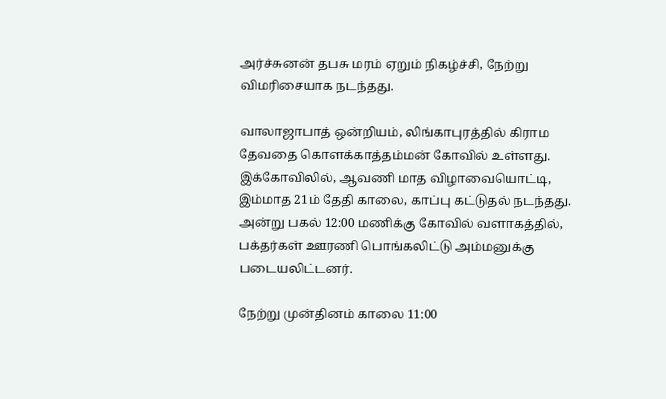அர்ச்சுனன் தபசு மரம் ஏறும் நிகழ்ச்சி, நேற்று விமரிசையாக நடந்தது.

வாலாஜாபாத் ஒன்றியம், லிங்காபுரத்தில் கிராம தேவதை கொளக்காத்தம்மன் கோவில் உள்ளது. இக்கோவிலில், ஆவணி மாத விழாவையொட்டி, இம்மாத 21ம் தேதி காலை, காப்பு கட்டுதல் நடந்தது. அன்று பகல் 12:00 மணிக்கு கோவில் வளாகத்தில், பக்தர்கள் ஊரணி பொங்கலிட்டு அம்மனுக்கு படையலிட்டனர்.

நேற்று முன்தினம் காலை 11:00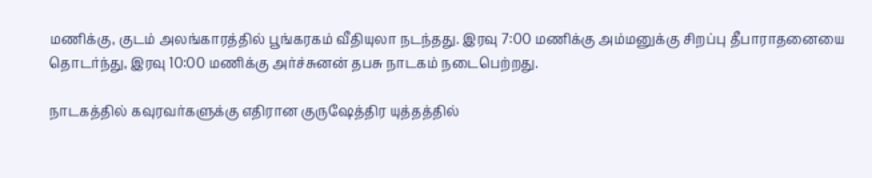மணிக்கு, குடம் அலங்காரத்தில் பூங்கரகம் வீதியுலா நடந்தது. இரவு 7:00 மணிக்கு அம்மனுக்கு சிறப்பு தீபாராதனையை தொடர்ந்து, இரவு 10:00 மணிக்கு அர்ச்சுனன் தபசு நாடகம் நடைபெற்றது.

நாடகத்தில் கவுரவர்களுக்கு எதிரான குருஷேத்திர யுத்தத்தில்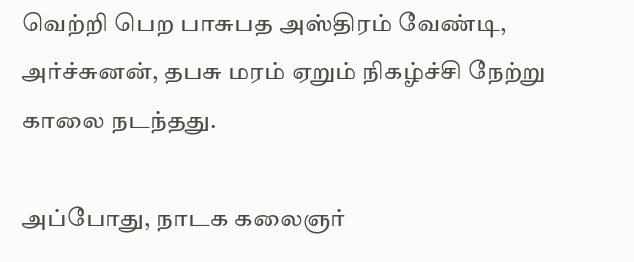வெற்றி பெற பாசுபத அஸ்திரம் வேண்டி, அர்ச்சுனன், தபசு மரம் ஏறும் நிகழ்ச்சி நேற்று காலை நடந்தது.

அப்போது, நாடக கலைஞர்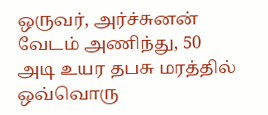ஒருவர், அர்ச்சுனன் வேடம் அணிந்து, 50 அடி உயர தபசு மரத்தில் ஒவ்வொரு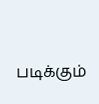படிக்கும்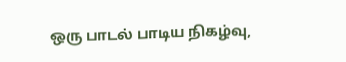ஒரு பாடல் பாடிய நிகழ்வு,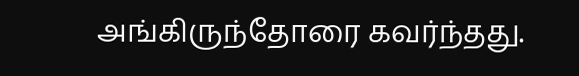அங்கிருந்தோரை கவர்ந்தது.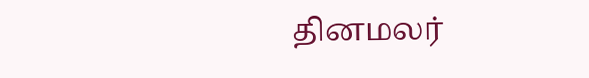தினமலர்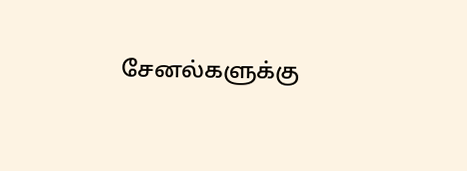சேனல்களுக்கு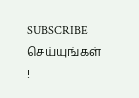SUBSCRIBE செய்யுங்கள் !